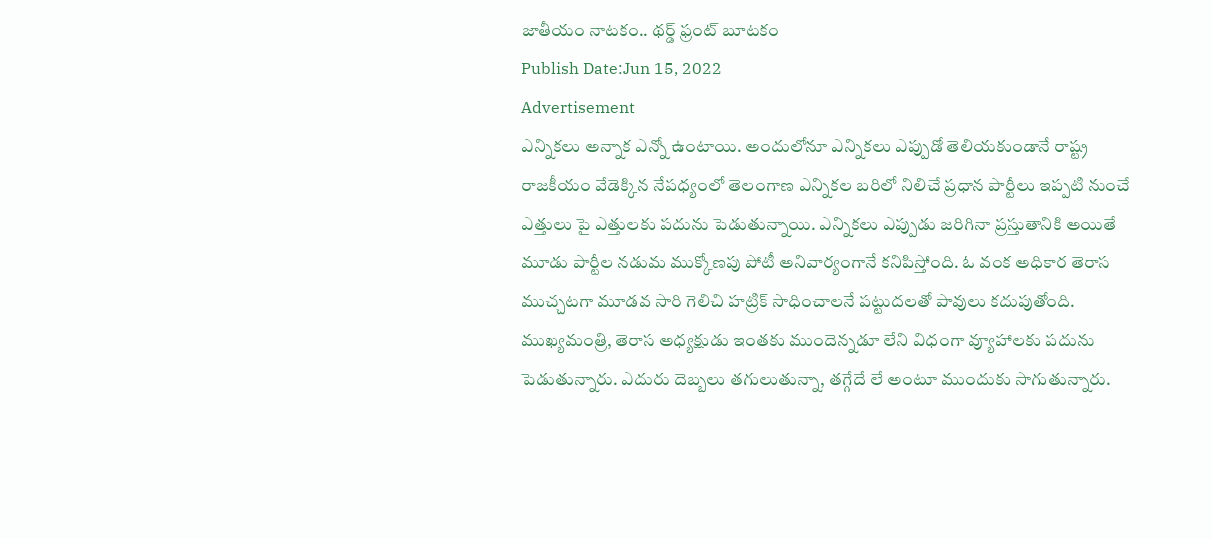జాతీయం నాటకం.. థర్డ్ ఫ్రంట్ బూటకం
Publish Date:Jun 15, 2022
Advertisement
ఎన్నికలు అన్నాక ఎన్నో ఉంటాయి. అందులోనూ ఎన్నికలు ఎప్పుడో తెలియకుండానే రాష్ట్ర రాజకీయం వేడెక్కిన నేపధ్యంలో తెలంగాణ ఎన్నికల బరిలో నిలిచే ప్రధాన పార్టీలు ఇప్పటి నుంచే ఎత్తులు పై ఎత్తులకు పదును పెడుతున్నాయి. ఎన్నికలు ఎప్పుడు జరిగినా ప్రస్తుతానికి అయితే మూడు పార్టీల నడుమ ముక్కోణపు పోటీ అనివార్యంగానే కనిపిస్తోంది. ఓ వంక అధికార తెరాస ముచ్చటగా మూడవ సారి గెలిచి హట్రిక్ సాధించాలనే పట్టుదలతో పావులు కదుపుతోంది. ముఖ్యమంత్రి, తెరాస అధ్యక్షుడు ఇంతకు ముందెన్నడూ లేని విధంగా వ్యూహాలకు పదును పెడుతున్నారు. ఎదురు దెబ్బలు తగులుతున్నా, తగ్గేదే లే అంటూ ముందుకు సాగుతున్నారు.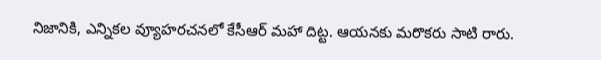నిజానికి, ఎన్నికల వ్యూహరచనలో కేసీఆర్ మహా దిట్ట. ఆయనకు మరొకరు సాటి రారు.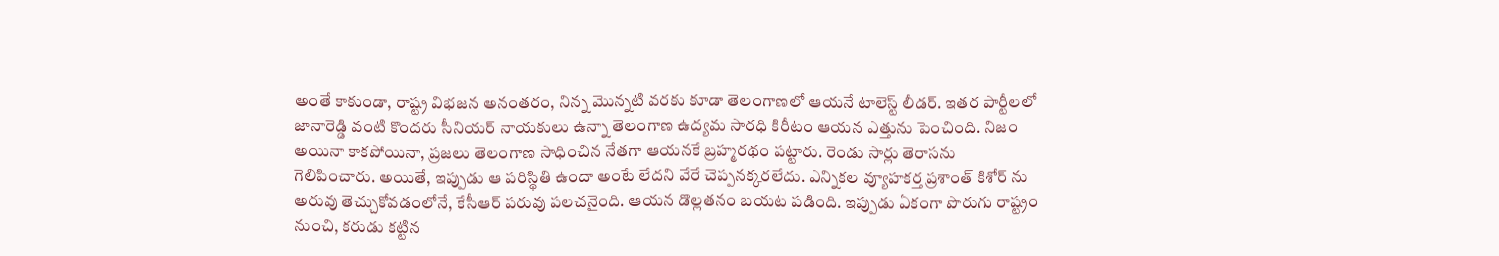అంతే కాకుండా, రాష్ట్ర విభజన అనంతరం, నిన్న మొన్నటి వరకు కూడా తెలంగాణలో ఆయనే టాలెస్ట్ లీడర్. ఇతర పార్టీలలో జానారెడ్డి వంటి కొందరు సీనియర్ నాయకులు ఉన్నా తెలంగాణ ఉద్యమ సారధి కిరీటం ఆయన ఎత్తును పెంచింది. నిజం అయినా కాకపోయినా, ప్రజలు తెలంగాణ సాధించిన నేతగా ఆయనకే బ్రహ్మరథం పట్టారు. రెండు సార్లు తెరాసను గెలిపించారు. అయితే, ఇప్పుడు ఆ పరిస్థితి ఉందా అంటే లేదని వేరే చెప్పనక్కరలేదు. ఎన్నికల వ్యూహకర్త ప్రశాంత్ కిశోర్ ను అరువు తెచ్చుకోవడంలోనే, కేసీఆర్ పరువు పలచనైంది. ఆయన డొల్లతనం బయట పడింది. ఇప్పుడు ఏకంగా పొరుగు రాష్ట్రం నుంచి, కరుడు కట్టిన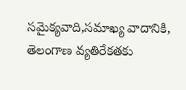సమైక్యవాది,సమాఖ్య వాదానికి, తెలంగాణ వ్యతిరేకతకు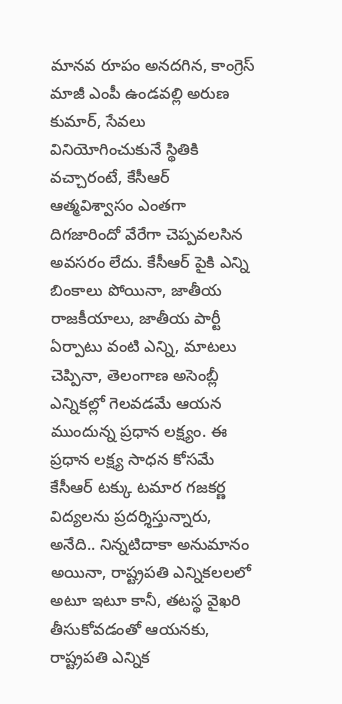మానవ రూపం అనదగిన, కాంగ్రెస్ మాజీ ఎంపీ ఉండవల్లి అరుణ కుమార్, సేవలు వినియోగించుకునే స్థితికి వచ్చారంటే, కేసీఆర్ ఆత్మవిశ్వాసం ఎంతగా దిగజారిందో వేరేగా చెప్పవలసిన అవసరం లేదు. కేసీఆర్ పైకి ఎన్ని బింకాలు పోయినా, జాతీయ రాజకీయాలు, జాతీయ పార్టీ ఏర్పాటు వంటి ఎన్ని, మాటలు చెప్పినా, తెలంగాణ అసెంబ్లీ ఎన్నికల్లో గెలవడమే ఆయన ముందున్న ప్రధాన లక్ష్యం. ఈ ప్రధాన లక్ష్య సాధన కోసమే కేసీఆర్ టక్కు టమార గజకర్ణ విద్యలను ప్రదర్శిస్తున్నారు, అనేది.. నిన్నటిదాకా అనుమానం అయినా, రాష్ట్రపతి ఎన్నికలలలో అటూ ఇటూ కానీ, తటస్థ వైఖరి తీసుకోవడంతో ఆయనకు, రాష్ట్రపతి ఎన్నిక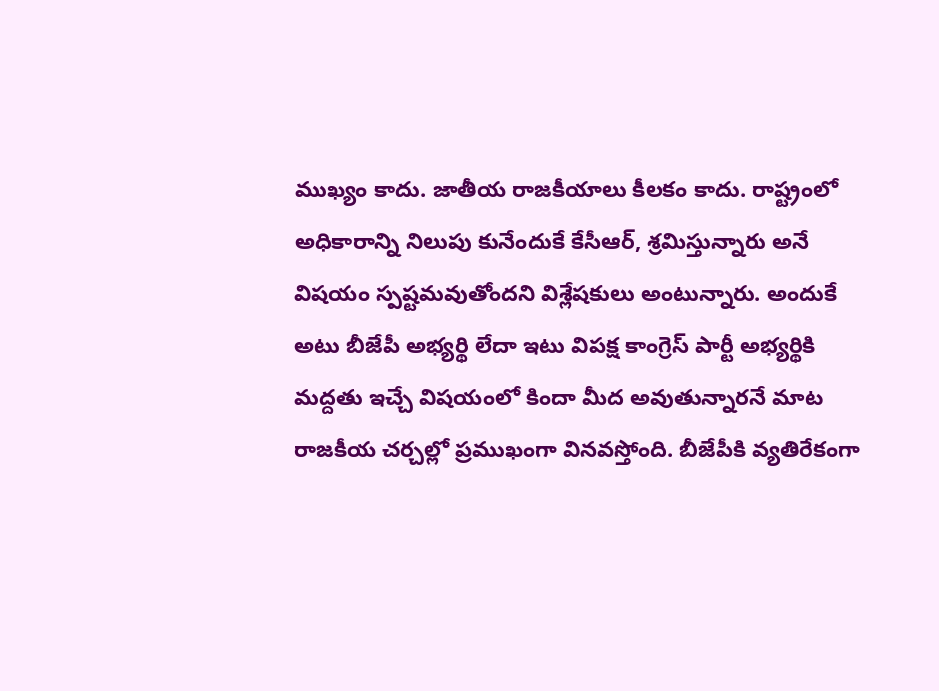ముఖ్యం కాదు. జాతీయ రాజకీయాలు కీలకం కాదు. రాష్ట్రంలో అధికారాన్ని నిలుపు కునేందుకే కేసీఆర్, శ్రమిస్తున్నారు అనే విషయం స్పష్టమవుతోందని విశ్లేషకులు అంటున్నారు. అందుకే అటు బీజేపీ అభ్యర్థి లేదా ఇటు విపక్ష కాంగ్రెస్ పార్టీ అభ్యర్థికి మద్దతు ఇచ్చే విషయంలో కిందా మీద అవుతున్నారనే మాట రాజకీయ చర్చల్లో ప్రముఖంగా వినవస్తోంది. బీజేపీకి వ్యతిరేకంగా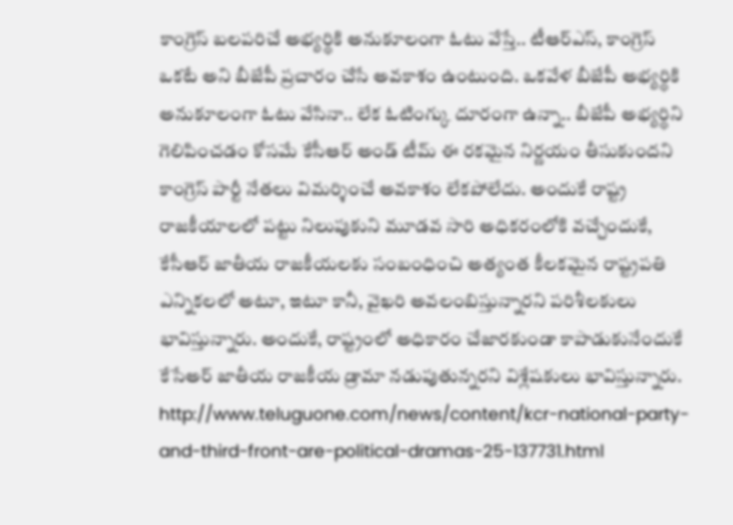కాంగ్రెస్ బలపరిచే అభ్యర్థికి అనుకూలంగా ఓటు వేస్తే.. టీఆర్ఎస్, కాంగ్రెస్ ఒకటే అని బీజేపీ ప్రచారం చేసే అవకాశం ఉంటుంది. ఒకవేళ బీజేపీ అభ్యర్థికి అనుకూలంగా ఓటు వేసినా.. లేక ఓటింగ్కు దూరంగా ఉన్నా.. బీజేపీ అభ్యర్థిని గెలిపించడం కోసమే కేసీఆర్ అండ్ టీమ్ ఈ రకమైన నిర్ణయం తీసుకుందని కాంగ్రెస్ పార్టీ నేతలు విమర్శించే అవకాశం లేకపోలేదు. అందుకే రాష్ట్ర రాజకీయాలలో పట్టు నిలుపుకుని మూడవ సారి అధికరంలోకి వచ్చేందుకే, కేసీఆర్ జాతీయ రాజకీయలకు సంబంధించి అత్యంత కీలకమైన రాష్ట్రపతి ఎన్నికలలో అటూ, ఇటూ కానీ, వైఖరి అవలంబిస్తున్నారని పరిశీలకులు భావిస్తున్నారు. అందుకే, రాష్ట్రంలో అధికారం చేజారకుండా కాపాడుకునేందుకే కేసేఅర్ జాతీయ రాజకీయ డ్రామా నడుపుతున్నరని విశ్లేషకులు భావిస్తున్నారు.
http://www.teluguone.com/news/content/kcr-national-party-and-third-front-are-political-dramas-25-137731.html